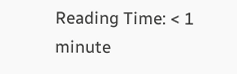Reading Time: < 1 minute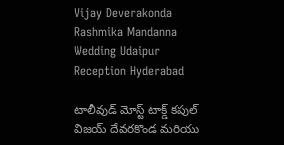Vijay Deverakonda Rashmika Mandanna Wedding Udaipur Reception Hyderabad

టాలీవుడ్ మోస్ట్ టాక్డ్ కపుల్ విజయ్ దేవరకొండ మరియు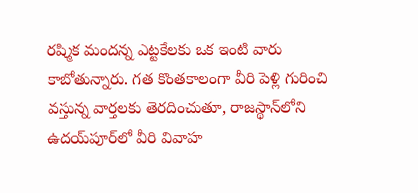రష్మిక మందన్న ఎట్టకేలకు ఒక ఇంటి వారు కాబోతున్నారు. గత కొంతకాలంగా వీరి పెళ్లి గురించి వస్తున్న వార్తలకు తెరదించుతూ, రాజస్థాన్‌లోని ఉదయ్‌పూర్‌లో వీరి వివాహ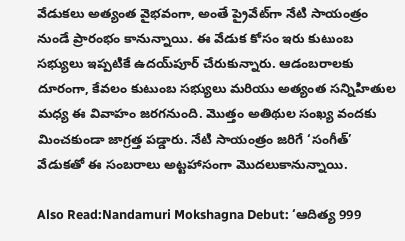వేడుకలు అత్యంత వైభవంగా, అంతే ప్రైవేట్‌గా నేటి సాయంత్రం నుండే ప్రారంభం కానున్నాయి. ఈ వేడుక కోసం ఇరు కుటుంబ సభ్యులు ఇప్పటికే ఉదయ్‌పూర్‌ చేరుకున్నారు. ఆడంబరాలకు దూరంగా, కేవలం కుటుంబ సభ్యులు మరియు అత్యంత సన్నిహితుల మధ్య ఈ వివాహం జరగనుంది. మొత్తం అతిథుల సంఖ్య వందకు మించకుండా జాగ్రత్త పడ్డారు. నేటి సాయంత్రం జరిగే ‘సంగీత్’ వేడుకతో ఈ సంబరాలు అట్టహాసంగా మొదలుకానున్నాయి.

Also Read:Nandamuri Mokshagna Debut: ‘ఆదిత్య 999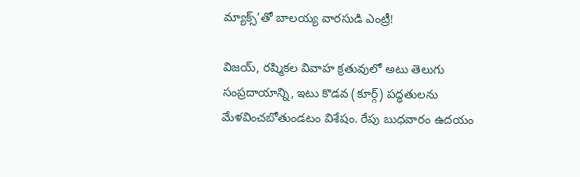మ్యాక్స్’తో బాలయ్య వారసుడి ఎంట్రీ!

విజయ్, రష్మికల వివాహ క్రతువులో అటు తెలుగు సంప్రదాయాన్ని, ఇటు కొడవ (కూర్గ్) పద్ధతులను మేళవించబోతుండటం విశేషం. రేపు బుధవారం ఉదయం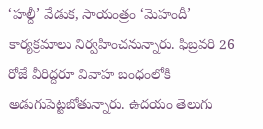‘హల్దీ’ వేడుక, సాయంత్రం ‘మెహందీ’ కార్యక్రమాలు నిర్వహించనున్నారు. ఫిబ్రవరి 26 రోజే వీరిద్దరూ వివాహ బంధంలోకి అడుగుపెట్టబోతున్నారు. ఉదయం తెలుగు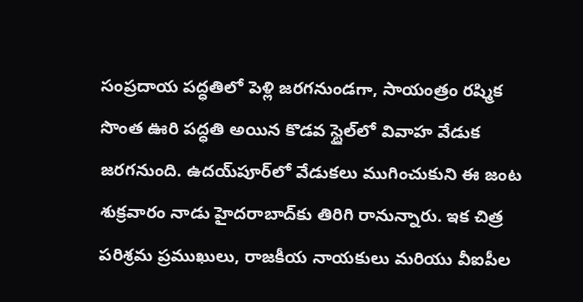సంప్రదాయ పద్ధతిలో పెళ్లి జరగనుండగా, సాయంత్రం రష్మిక సొంత ఊరి పద్ధతి అయిన కొడవ స్టైల్‌లో వివాహ వేడుక జరగనుంది. ఉదయ్‌పూర్‌లో వేడుకలు ముగించుకుని ఈ జంట శుక్రవారం నాడు హైదరాబాద్‌కు తిరిగి రానున్నారు. ఇక చిత్ర పరిశ్రమ ప్రముఖులు, రాజకీయ నాయకులు మరియు వీఐపీల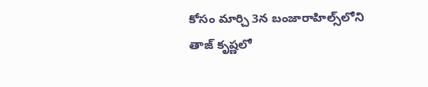కోసం మార్చి 3న బంజారాహిల్స్‌లోని తాజ్ కృష్ణలో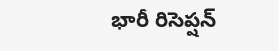భారీ రిసెప్షన్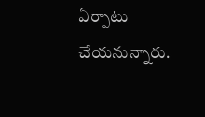ఏర్పాటు చేయనున్నారు.